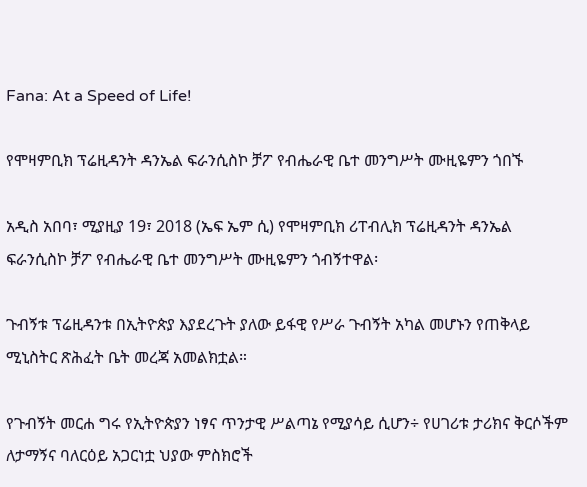Fana: At a Speed of Life!

የሞዛምቢክ ፕሬዚዳንት ዳንኤል ፍራንሲስኮ ቻፖ የብሔራዊ ቤተ መንግሥት ሙዚዬምን ጎበኙ

አዲስ አበባ፣ ሚያዚያ 19፣ 2018 (ኤፍ ኤም ሲ) የሞዛምቢክ ሪፐብሊክ ፕሬዚዳንት ዳንኤል ፍራንሲስኮ ቻፖ የብሔራዊ ቤተ መንግሥት ሙዚዬምን ጎብኝተዋል፡

ጉብኝቱ ፕሬዚዳንቱ በኢትዮጵያ እያደረጉት ያለው ይፋዊ የሥራ ጉብኝት አካል መሆኑን የጠቅላይ ሚኒስትር ጽሕፈት ቤት መረጃ አመልክቷል።

የጉብኝት መርሐ ግሩ የኢትዮጵያን ነፃና ጥንታዊ ሥልጣኔ የሚያሳይ ሲሆን÷ የሀገሪቱ ታሪክና ቅርሶችም ለታማኝና ባለርዕይ አጋርነቷ ህያው ምስክሮች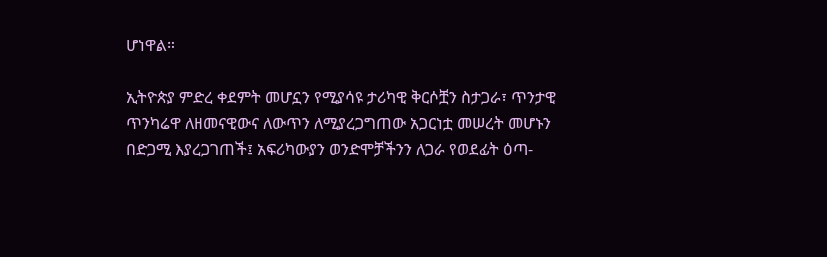ሆነዋል።

ኢትዮጵያ ምድረ ቀደምት መሆኗን የሚያሳዩ ታሪካዊ ቅርሶቿን ስታጋራ፣ ጥንታዊ ጥንካሬዋ ለዘመናዊውና ለውጥን ለሚያረጋግጠው አጋርነቷ መሠረት መሆኑን በድጋሚ እያረጋገጠች፤ አፍሪካውያን ወንድሞቻችንን ለጋራ የወደፊት ዕጣ-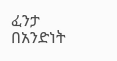ፈንታ በአንድነት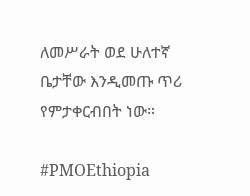ለመሥራት ወደ ሁለተኛ ቤታቸው እንዲመጡ ጥሪ የምታቀርብበት ነው።

#PMOEthiopia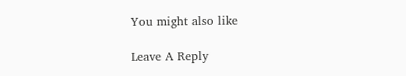You might also like

Leave A Reply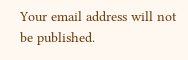Your email address will not be published.